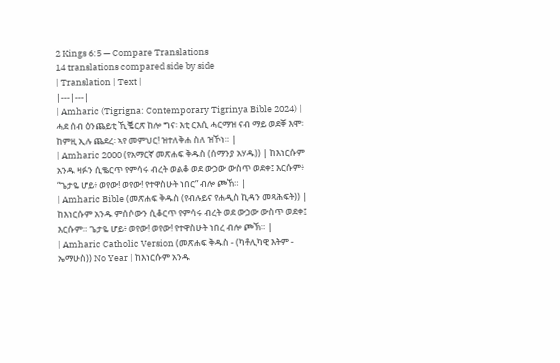2 Kings 6:5 — Compare Translations
14 translations compared side by side
| Translation | Text |
|---|---|
| Amharic (Tigrigna: Contemporary Tigrinya Bible 2024) | ሓደ ሰብ ዕንጨይቲ ኺቘርጽ ከሎ ግና፡ እቲ ርእሲ ሓርማዝ ናብ ማይ ወደቐ እሞ፡ ከምዚ ኢሉ ጨደረ፡ ኣየ መምህር! ዝተለቅሐ ስለ ዝኾነ። |
| Amharic 2000 (የአማርኛ መጽሐፍ ቅዱስ (ሰማንያ አሃዱ)) | ከእነርሱም አንዱ ዛፉን ሲቈርጥ የምሳሩ ብረት ወልቆ ወደ ውኃው ውስጥ ወደቀ፤ እርሱም፥ “ጌታዬ ሆይ፥ ወየው! ወየው! የተዋስሁት ነበር” ብሎ ጮኸ። |
| Amharic Bible (መጽሐፍ ቅዱስ (የብሉይና የሐዲስ ኪዳን መጻሕፍት)) | ከእነርሱም አንዱ ምሰሶውን ሲቆርጥ የምሳሩ ብረት ወደ ውኃው ውስጥ ወደቀ፤ እርሱም። ጌታዬ ሆይ፥ ወየው! ወየው! የተዋስሁት ነበረ ብሎ ጮኽ። |
| Amharic Catholic Version (መጽሐፍ ቅዱስ - (ካቶሊካዊ እትም - ኤማሁስ)) No Year | ከእነርሱም አንዱ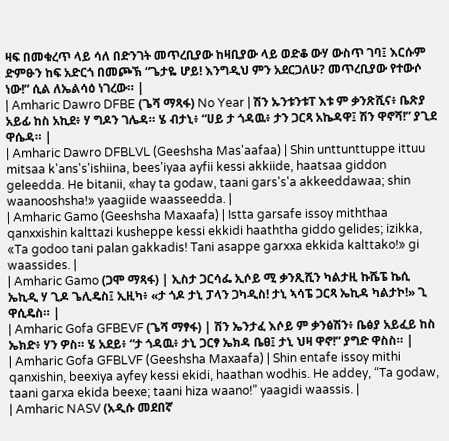ዛፍ በመቁረጥ ላይ ሳለ በድንገት መጥረቢያው ከዛቢያው ላይ ወድቆ ውሃ ውስጥ ገባ፤ እርሱም ድምፁን ከፍ አድርጎ በመጮኽ “ጌታዬ ሆይ! እንግዲህ ምን አደርጋለሁ? መጥረቢያው የተውሶ ነው!” ሲል ለኤልሳዕ ነገረው። |
| Amharic Dawro DFBE (ጌሻ ማጻፋ) No Year | ሽን ኡንቱንቱፐ እቱ ም ቃንጽሺና፥ ቤጽያ አይፊ ከስ አኪደ፥ ሃ ግዶን ገሌዳ። ሄ ብታኒ፥ “ሀይ ታ ጎዳዉ፥ ታን ጋርጻ አኬዳዋ፤ ሽን ዋኖሻ!” ያጊደ ዋሴዳ። |
| Amharic Dawro DFBLVL (Geeshsha Mas'aafaa) | Shin unttunttuppe ittuu mitsaa k'ans's'ishiina, bees'iyaa ayfii kessi akkiide, haatsaa giddon geleedda. He bitanii, «hay ta godaw, taani gars's'a akkeeddawaa; shin waanooshsha!» yaagiide waasseedda. |
| Amharic Gamo (Geeshsha Maxaafa) | Istta garsafe issoy miththaa qanxxishin kalttazi kusheppe kessi ekkidi haaththa giddo gelides; izikka, «Ta godoo tani palan gakkadis! Tani asappe garxxa ekkida kalttako!» gi waassides. |
| Amharic Gamo (ጋሞ ማጻፋ) | ኢስታ ጋርሳፌ ኢሶይ ሚ ቃንጺሺን ካልታዚ ኩሼፔ ኬሲ ኤኪዲ ሃ ጊዶ ጌሊዴስ፤ ኢዚካ፥ «ታ ጎዶ ታኒ ፓላን ጋካዲስ! ታኒ ኣሳፔ ጋርጻ ኤኪዳ ካልታኮ!» ጊ ዋሲዴስ። |
| Amharic Gofa GFBEVF (ጌሻ ማፃፋ) | ሽን ኤንታፈ እሶይ ም ቃንፅሽን፥ ቤፅያ አይፈይ ከስ ኤክድ፥ ሃን ዎስ። ሄ አደይ፥ “ታ ጎዳዉ፥ ታኒ ጋርፃ ኤክዳ ቤፀ፤ ታኒ ህዛ ዋኖ!” ያግድ ዋስስ። |
| Amharic Gofa GFBLVF (Geeshsha Maxaafa) | Shin entafe issoy mithi qanxishin, beexiya ayfey kessi ekidi, haathan wodhis. He addey, “Ta godaw, taani garxa ekida beexe; taani hiza waano!” yaagidi waassis. |
| Amharic NASV (አዲሱ መደበኛ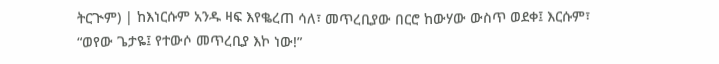ትርጒም) | ከእነርሱም አንዱ ዛፍ እየቈረጠ ሳለ፣ መጥረቢያው በርሮ ከውሃው ውስጥ ወደቀ፤ እርሱም፣ “ወየው ጌታዬ፤ የተውሶ መጥረቢያ እኮ ነው!”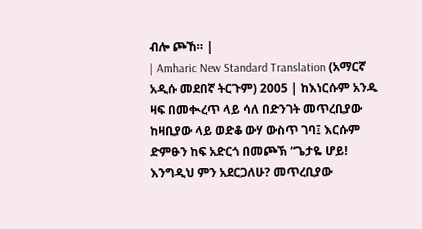ብሎ ጮኸ። |
| Amharic New Standard Translation (አማርኛ አዲሱ መደበኛ ትርጉም) 2005 | ከእነርሱም አንዱ ዛፍ በመቊረጥ ላይ ሳለ በድንገት መጥረቢያው ከዛቢያው ላይ ወድቆ ውሃ ውስጥ ገባ፤ እርሱም ድምፁን ከፍ አድርጎ በመጮኽ “ጌታዬ ሆይ! እንግዲህ ምን አደርጋለሁ? መጥረቢያው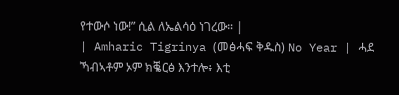የተውሶ ነው!” ሲል ለኤልሳዕ ነገረው። |
| Amharic Tigrinya (መፅሓፍ ቅዱስ) No Year | ሓደ ኻብኣቶም ኦም ክቘርፅ እንተሎ፥ እቲ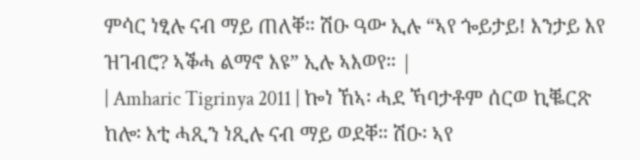ምሳር ነፂሉ ናብ ማይ ጠለቐ። ሽዑ ዓው ኢሉ “ኣየ ጐይታይ! እንታይ እየ ዝገብሮ? ኣቕሓ ልማኖ እዩ” ኢሉ ኣእወየ። |
| Amharic Tigrinya 2011 | ኰነ ኸኣ፡ ሓደ ኻባታቶም ሰርወ ኪቘርጽ ከሎ፡ እቲ ሓጺን ነጺሉ ናብ ማይ ወደቐ። ሽዑ፡ ኣየ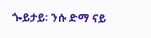ጐይታይ፡ ንሱ ድማ ናይ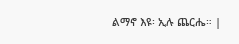ልማኖ እዩ፡ ኢሉ ጨርሔ። |